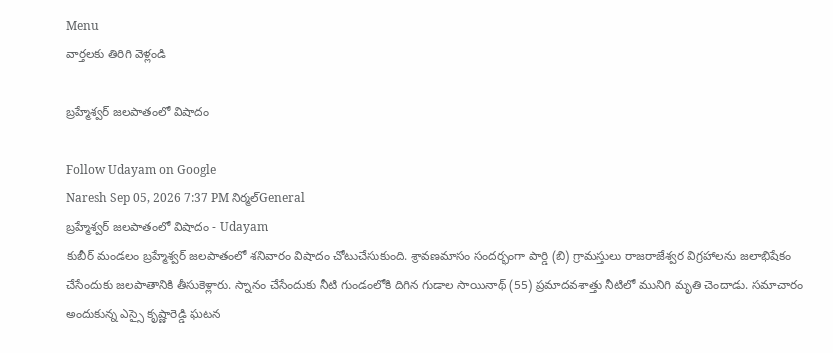Menu
వార్తలకు తిరిగి వెళ్లండి

బ్రహ్మేశ్వర్ జలపాతంలో విషాదం

Follow Udayam on Google
Naresh Sep 05, 2026 7:37 PM నిర్మల్General
బ్రహ్మేశ్వర్ జలపాతంలో విషాదం - Udayam
కుబీర్ మండలం బ్రహ్మేశ్వర్ జలపాతంలో శనివారం విషాదం చోటుచేసుకుంది. శ్రావణమాసం సందర్భంగా పార్డి (బి) గ్రామస్తులు రాజరాజేశ్వర విగ్రహాలను జలాభిషేకం చేసేందుకు జలపాతానికి తీసుకెళ్లారు. స్నానం చేసేందుకు నీటి గుండంలోకి దిగిన గుడాల సాయినాథ్ (55) ప్రమాదవశాత్తు నీటిలో మునిగి మృతి చెందాడు. సమాచారం అందుకున్న ఎస్సై కృష్ణారెడ్డి ఘటన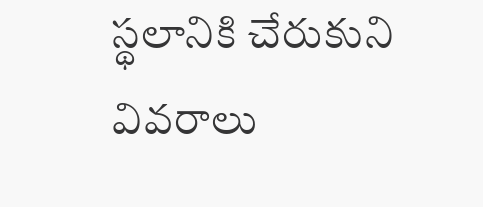స్థలానికి చేరుకుని వివరాలు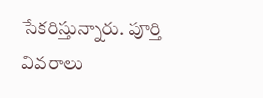సేకరిస్తున్నారు. పూర్తి వివరాలు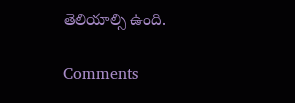తెలియాల్సి ఉంది.

Comments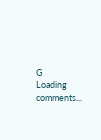G
Loading comments...